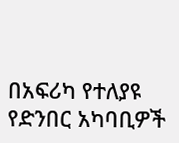በአፍሪካ የተለያዩ የድንበር አካባቢዎች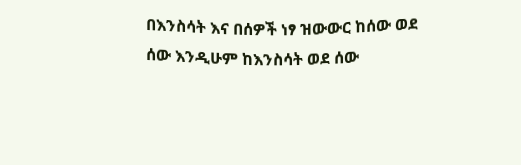በእንስሳት እና በሰዎች ነፃ ዝውውር ከሰው ወደ ሰው እንዲሁም ከእንስሳት ወደ ሰው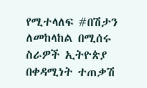የሚተላለፍ #በሽታን ለመከላከል በሚሰሩ ስራዎች ኢትዮጵያ በቀዳሚነት ተጠቃሽ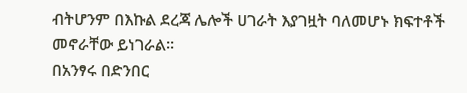ብትሆንም በእኩል ደረጃ ሌሎች ሀገራት እያገዟት ባለመሆኑ ክፍተቶች መኖራቸው ይነገራል፡፡
በአንፃሩ በድንበር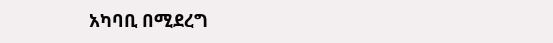አካባቢ በሚደረግ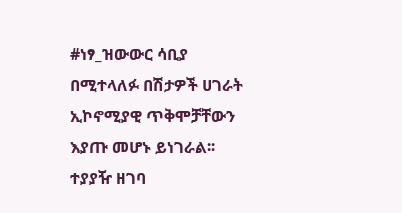#ነፃ_ዝውውር ሳቢያ በሚተላለፉ በሽታዎች ሀገራት ኢኮኖሚያዊ ጥቅሞቻቸውን እያጡ መሆኑ ይነገራል፡፡
ተያያዥ ዘገባ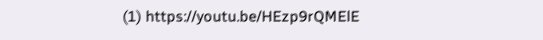(1) https://youtu.be/HEzp9rQMElE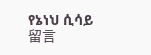የኔነህ ሲሳይ
留言